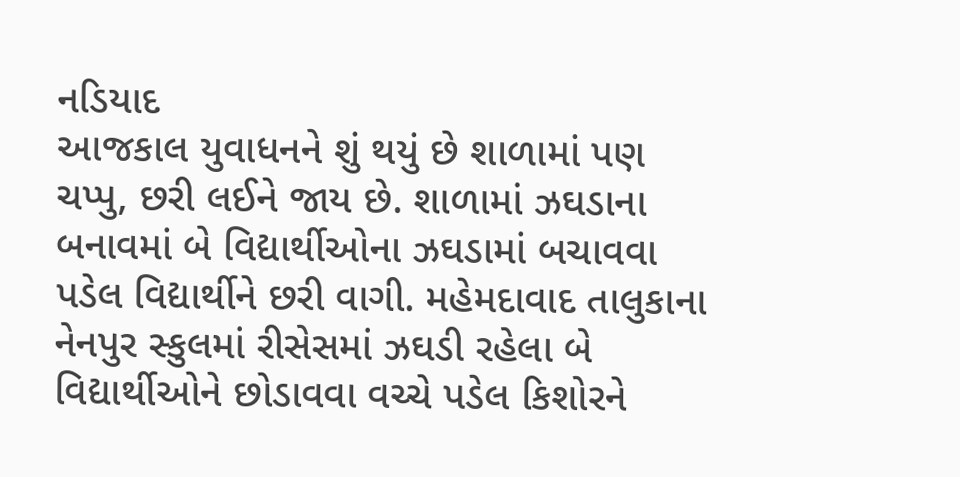નડિયાદ
આજકાલ યુવાધનને શું થયું છે શાળામાં પણ ચપ્પુ, છરી લઈને જાય છે. શાળામાં ઝઘડાના બનાવમાં બે વિદ્યાર્થીઓના ઝઘડામાં બચાવવા પડેલ વિદ્યાર્થીને છરી વાગી. મહેમદાવાદ તાલુકાના નેનપુર સ્કુલમાં રીસેસમાં ઝઘડી રહેલા બે વિદ્યાર્થીઓને છોડાવવા વચ્ચે પડેલ કિશોરને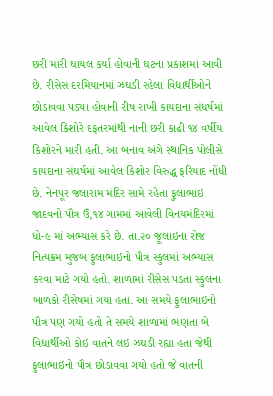છરી મારી ઘાયલ કર્યા હોવાની ઘટના પ્રકાશમાં આવી છે. રીસેસ દરમિયાનમાં ઝઘડી રહેલા વિદ્યાર્થીઓને છોડાવવા પડ્યા હોવાની રીષ રાખી કાયદાના સંધર્ષમાં આવેલ કિશોરે દફતરમાંથી નાની છરી કાઢી ૧૪ વર્ષીય કિશોરને મારી હતી. આ બનાવ અંગે સ્થાનિક પોલીસે કાયદાના સંઘર્ષમાં આવેલ કિશોર વિરુદ્ધ ફરિયાદ નોંધી છે. નેનપૂર જલારામ મંદિર સામે રહેતા ફુલાભાઇ જાદવનો પૌત્ર ઉં,૧૪ ગામમાં આવેલી વિનયમંદિરમાં ધો-૯ માં અભ્યાસ કરે છે. તા.૨૦ જૂલાઇના રોજ નિત્યક્રમ મુજબ ફુલાભાઇનો પૌત્ર સ્કુલમાં અભ્યાસ કરવા માટે ગયો હતો. શાળામાં રીસેસ પડતા સ્કુલના બાળકો રીસેષમાં ગયા હતા. આ સમયે ફુલાભાઇનો પૌત્ર પણ ગયો હતો તે સમયે શાળામાં ભણતા બે વિદ્યાર્થીઓ કોઇ વાતને લઇ ઝઘડી રહ્યા હતા જેથી ફુલાભાઇનો પૌત્ર છોડાવવા ગયો હતો જે વાતની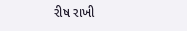રીષ રાખી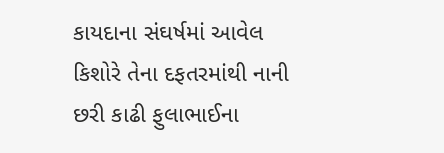કાયદાના સંઘર્ષમાં આવેલ કિશોરે તેના દફતરમાંથી નાની છરી કાઢી ફુલાભાઈના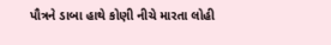પૌત્રને ડાબા હાથે કોણી નીચે મારતા લોહી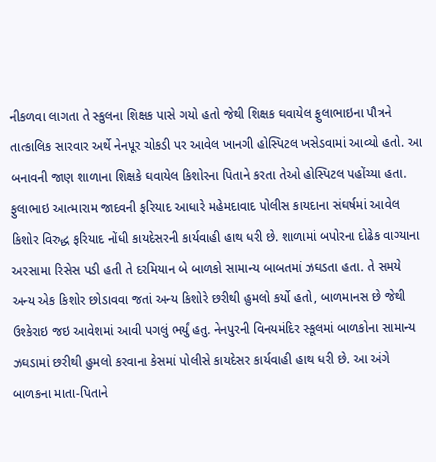નીકળવા લાગતા તે સ્કુલના શિક્ષક પાસે ગયો હતો જેથી શિક્ષક ઘવાયેલ ફુલાભાઇના પૌત્રને તાત્કાલિક સારવાર અર્થે નેનપૂર ચોકડી પર આવેલ ખાનગી હોસ્પિટલ ખસેડવામાં આવ્યો હતો. આ બનાવની જાણ શાળાના શિક્ષકે ઘવાયેલ કિશોરના પિતાને કરતા તેઓ હોસ્પિટલ પહોંચ્યા હતા. ફુલાભાઇ આત્મારામ જાદવની ફરિયાદ આધારે મહેમદાવાદ પોલીસ કાયદાના સંઘર્ષમાં આવેલ કિશોર વિરુદ્ધ ફરિયાદ નોંધી કાયદેસરની કાર્યવાહી હાથ ધરી છે. શાળામાં બપોરના દોઢેક વાગ્યાના અરસામા રિસેસ પડી હતી તે દરમિયાન બે બાળકો સામાન્ય બાબતમાં ઝઘડતા હતા. તે સમયે અન્ય એક કિશોર છોડાવવા જતાં અન્ય કિશોરે છરીથી હુમલો કર્યો હતો, બાળમાનસ છે જેથી ઉશ્કેરાઇ જઇ આવેશમાં આવી પગલું ભર્યું હતુ. નેનપુરની વિનયમંદિર સ્કૂલમાં બાળકોના સામાન્ય ઝઘડામાં છરીથી હુમલો કરવાના કેસમાં પોલીસે કાયદેસર કાર્યવાહી હાથ ધરી છે. આ અંગે બાળકના માતા-પિતાને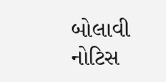બોલાવી નોટિસ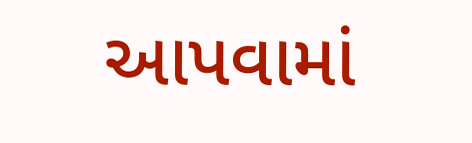આપવામાં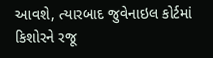આવશે, ત્યારબાદ જુવેનાઇલ કોર્ટમાં કિશોરને રજૂ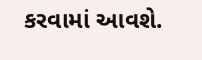કરવામાં આવશે.